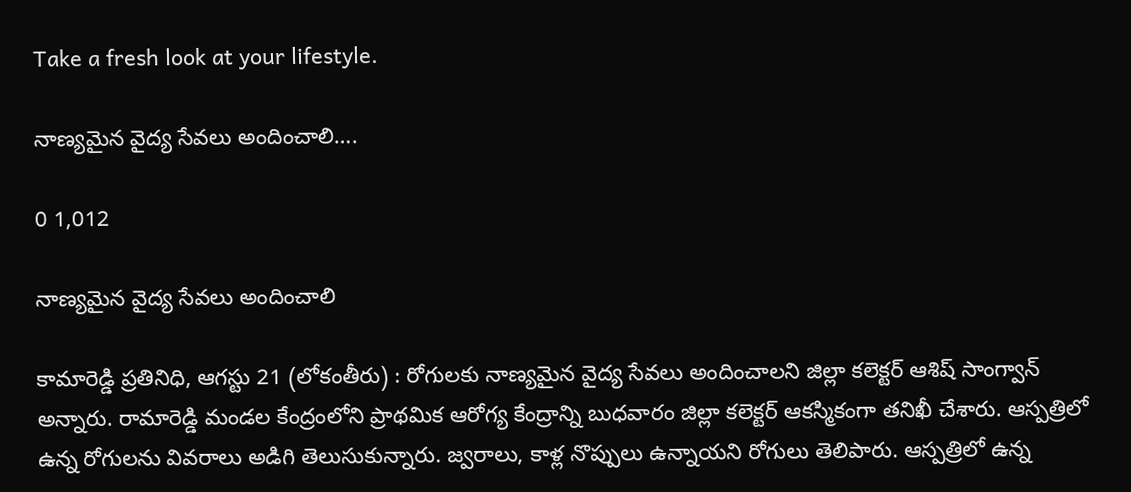Take a fresh look at your lifestyle.

నాణ్యమైన వైద్య సేవలు అందించాలి….

0 1,012

నాణ్యమైన వైద్య సేవలు అందించాలి

కామారెడ్డి ప్రతినిధి, ఆగస్టు 21 (లోకంతీరు) : రోగులకు నాణ్యమైన వైద్య సేవలు అందించాలని జిల్లా కలెక్టర్ ఆశిష్ సాంగ్వాన్ అన్నారు. రామారెడ్డి మండల కేంద్రంలోని ప్రాథమిక ఆరోగ్య కేంద్రాన్ని బుధవారం జిల్లా కలెక్టర్ ఆకస్మికంగా తనిఖీ చేశారు. ఆస్పత్రిలో ఉన్న రోగులను వివరాలు అడిగి తెలుసుకున్నారు. జ్వరాలు, కాళ్ల నొప్పులు ఉన్నాయని రోగులు తెలిపారు. ఆస్పత్రిలో ఉన్న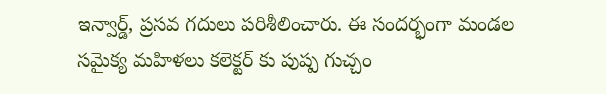ఇన్వార్డ్, ప్రసవ గదులు పరిశీలించారు. ఈ సందర్భంగా మండల సమైక్య మహిళలు కలెక్టర్ కు పుష్ప గుచ్చం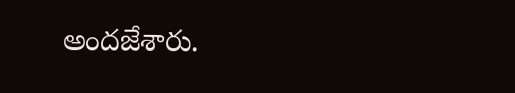అందజేశారు.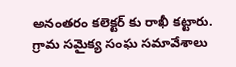అనంతరం కలెక్టర్ కు రాఖీ కట్టారు. గ్రామ సమైక్య సంఘ సమావేశాలు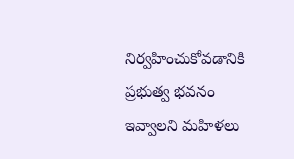నిర్వహించుకోవడానికి ప్రభుత్వ భవనం ఇవ్వాలని మహిళలు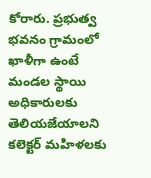కోరారు. ప్రభుత్వ భవనం గ్రామంలో ఖాళీగా ఉంటే మండల స్థాయి అధికారులకు తెలియజేయాలని కలెక్టర్ మహిళలకు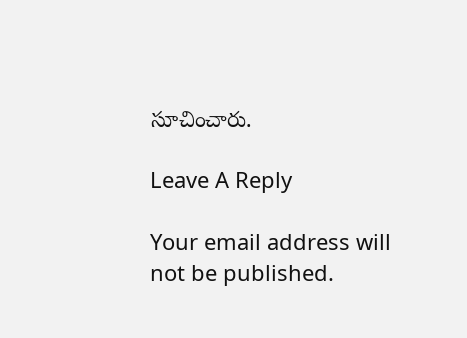సూచించారు.

Leave A Reply

Your email address will not be published.